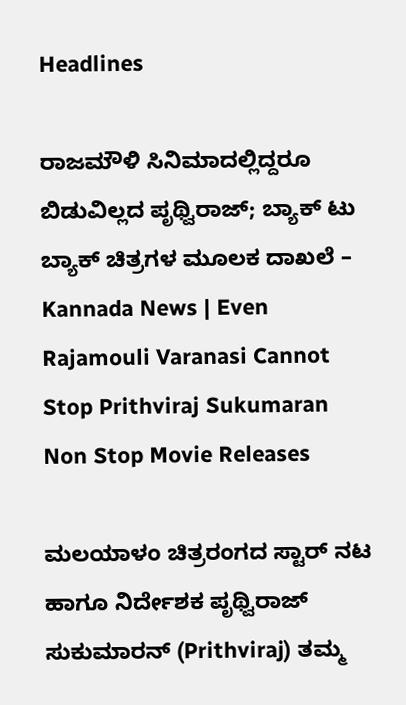Headlines

ರಾಜಮೌಳಿ ಸಿನಿಮಾದಲ್ಲಿದ್ದರೂ ಬಿಡುವಿಲ್ಲದ ಪೃಥ್ವಿರಾಜ್; ಬ್ಯಾಕ್ ಟು ಬ್ಯಾಕ್ ಚಿತ್ರಗಳ ಮೂಲಕ ದಾಖಲೆ – Kannada News | Even Rajamouli Varanasi Cannot Stop Prithviraj Sukumaran Non Stop Movie Releases

ಮಲಯಾಳಂ ಚಿತ್ರರಂಗದ ಸ್ಟಾರ್ ನಟ ಹಾಗೂ ನಿರ್ದೇಶಕ ಪೃಥ್ವಿರಾಜ್ ಸುಕುಮಾರನ್ (Prithviraj) ತಮ್ಮ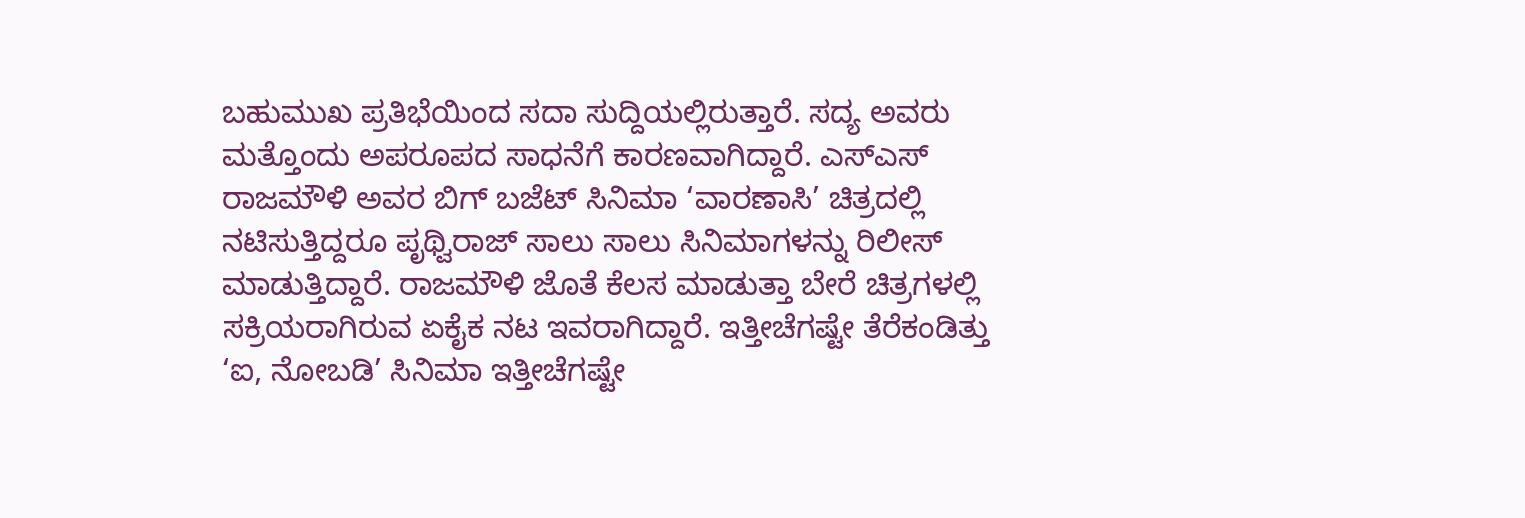ಬಹುಮುಖ ಪ್ರತಿಭೆಯಿಂದ ಸದಾ ಸುದ್ದಿಯಲ್ಲಿರುತ್ತಾರೆ. ಸದ್ಯ ಅವರು ಮತ್ತೊಂದು ಅಪರೂಪದ ಸಾಧನೆಗೆ ಕಾರಣವಾಗಿದ್ದಾರೆ. ಎಸ್‌ಎಸ್‌ ರಾಜಮೌಳಿ ಅವರ ಬಿಗ್ ಬಜೆಟ್ ಸಿನಿಮಾ ‘ವಾರಣಾಸಿ’ ಚಿತ್ರದಲ್ಲಿ ನಟಿಸುತ್ತಿದ್ದರೂ ಪೃಥ್ವಿರಾಜ್ ಸಾಲು ಸಾಲು ಸಿನಿಮಾಗಳನ್ನು ರಿಲೀಸ್ ಮಾಡುತ್ತಿದ್ದಾರೆ. ರಾಜಮೌಳಿ ಜೊತೆ ಕೆಲಸ ಮಾಡುತ್ತಾ ಬೇರೆ ಚಿತ್ರಗಳಲ್ಲಿ ಸಕ್ರಿಯರಾಗಿರುವ ಏಕೈಕ ನಟ ಇವರಾಗಿದ್ದಾರೆ. ಇತ್ತೀಚೆಗಷ್ಟೇ ತೆರೆಕಂಡಿತ್ತು ‘ಐ, ನೋಬಡಿ’ ಸಿನಿಮಾ ಇತ್ತೀಚೆಗಷ್ಟೇ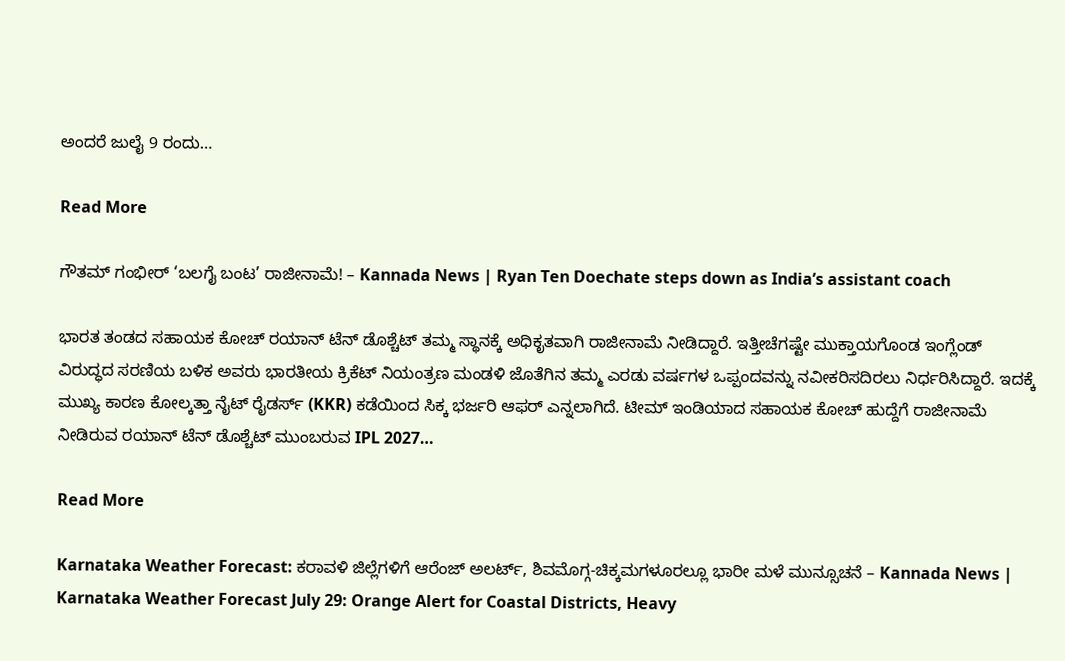ಅಂದರೆ ಜುಲೈ 9 ರಂದು…

Read More

ಗೌತಮ್ ಗಂಭೀರ್ ‘ಬಲಗೈ ಬಂಟ’ ರಾಜೀನಾಮೆ! – Kannada News | Ryan Ten Doechate steps down as India’s assistant coach

ಭಾರತ ತಂಡದ ಸಹಾಯಕ ಕೋಚ್ ರಯಾನ್ ಟೆನ್ ಡೊಶ್ಚೆಟ್ ತಮ್ಮ ಸ್ಥಾನಕ್ಕೆ ಅಧಿಕೃತವಾಗಿ ರಾಜೀನಾಮೆ ನೀಡಿದ್ದಾರೆ. ಇತ್ತೀಚೆಗಷ್ಟೇ ಮುಕ್ತಾಯಗೊಂಡ ಇಂಗ್ಲೆಂಡ್ ವಿರುದ್ಧದ ಸರಣಿಯ ಬಳಿಕ ಅವರು ಭಾರತೀಯ ಕ್ರಿಕೆಟ್ ನಿಯಂತ್ರಣ ಮಂಡಳಿ ಜೊತೆಗಿನ ತಮ್ಮ ಎರಡು ವರ್ಷಗಳ ಒಪ್ಪಂದವನ್ನು ನವೀಕರಿಸದಿರಲು ನಿರ್ಧರಿಸಿದ್ದಾರೆ. ಇದಕ್ಕೆ ಮುಖ್ಯ ಕಾರಣ ಕೋಲ್ಕತ್ತಾ ನೈಟ್ ರೈಡರ್ಸ್ (KKR) ಕಡೆಯಿಂದ ಸಿಕ್ಕ ಭರ್ಜರಿ ಆಫರ್ ಎನ್ನಲಾಗಿದೆ. ಟೀಮ್ ಇಂಡಿಯಾದ ಸಹಾಯಕ ಕೋಚ್ ಹುದ್ದೆಗೆ ರಾಜೀನಾಮೆ ನೀಡಿರುವ ರಯಾನ್ ಟೆನ್ ಡೊಶ್ಚೆಟ್ ಮುಂಬರುವ IPL 2027…

Read More

Karnataka Weather Forecast: ಕರಾವಳಿ ಜಿಲ್ಲೆಗಳಿಗೆ ಆರೆಂಜ್ ಅಲರ್ಟ್, ಶಿವಮೊಗ್ಗ-ಚಿಕ್ಕಮಗಳೂರಲ್ಲೂ ಭಾರೀ ಮಳೆ ಮುನ್ಸೂಚನೆ – Kannada News | Karnataka Weather Forecast July 29: Orange Alert for Coastal Districts, Heavy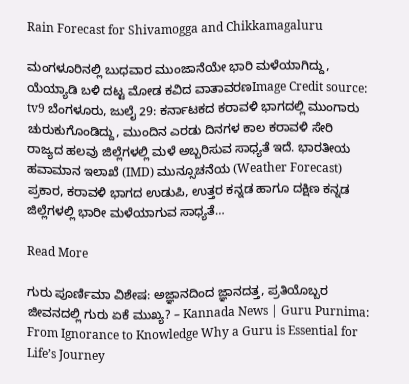Rain Forecast for Shivamogga and Chikkamagaluru

ಮಂಗಳೂರಿನಲ್ಲಿ ಬುಧವಾರ ಮುಂಜಾನೆಯೇ ಭಾರಿ ಮಳೆಯಾಗಿದ್ದು, ಯೆಯ್ಯಾಡಿ ಬಳಿ ದಟ್ಟ ಮೋಡ ಕವಿದ ವಾತಾವರಣImage Credit source: tv9 ಬೆಂಗಳೂರು, ಜುಲೈ 29: ಕರ್ನಾಟಕದ ಕರಾವಳಿ ಭಾಗದಲ್ಲಿ ಮುಂಗಾರು ಚುರುಕುಗೊಂಡಿದ್ದು, ಮುಂದಿನ ಎರಡು ದಿನಗಳ ಕಾಲ ಕರಾವಳಿ ಸೇರಿ ರಾಜ್ಯದ ಹಲವು ಜಿಲ್ಲೆಗಳಲ್ಲಿ ಮಳೆ ಅಬ್ಬರಿಸುವ ಸಾಧ್ಯತೆ ಇದೆ. ಭಾರತೀಯ ಹವಾಮಾನ ಇಲಾಖೆ (IMD) ಮುನ್ಸೂಚನೆಯ (Weather Forecast) ಪ್ರಕಾರ, ಕರಾವಳಿ ಭಾಗದ ಉಡುಪಿ, ಉತ್ತರ ಕನ್ನಡ ಹಾಗೂ ದಕ್ಷಿಣ ಕನ್ನಡ ಜಿಲ್ಲೆಗಳಲ್ಲಿ ಭಾರೀ ಮಳೆಯಾಗುವ ಸಾಧ್ಯತೆ…

Read More

ಗುರು ಪೂರ್ಣಿಮಾ ವಿಶೇಷ: ಅಜ್ಞಾನದಿಂದ ಜ್ಞಾನದತ್ತ, ಪ್ರತಿಯೊಬ್ಬರ ಜೀವನದಲ್ಲಿ ಗುರು ಏಕೆ ಮುಖ್ಯ? – Kannada News | Guru Purnima: From Ignorance to Knowledge Why a Guru is Essential for Life’s Journey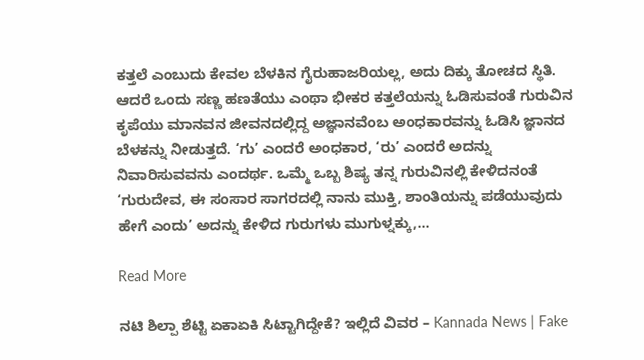ಕತ್ತಲೆ ಎಂಬುದು ಕೇವಲ ಬೆಳಕಿನ ಗೈರುಹಾಜರಿಯಲ್ಲ, ಅದು ದಿಕ್ಕು ತೋಚದ ಸ್ಥಿತಿ. ಆದರೆ ಒಂದು ಸಣ್ಣ ಹಣತೆಯು ಎಂಥಾ ಭೀಕರ ಕತ್ತಲೆಯನ್ನು ಓಡಿಸುವಂತೆ ಗುರುವಿನ ಕೃಪೆಯು ಮಾನವನ ಜೀವನದಲ್ಲಿದ್ದ ಅಜ್ಞಾನವೆಂಬ ಅಂಧಕಾರವನ್ನು ಓಡಿಸಿ ಜ್ಞಾನದ ಬೆಳಕನ್ನು ನೀಡುತ್ತದೆ. ‘ಗು’ ಎಂದರೆ ಅಂಧಕಾರ, ‘ರು’ ಎಂದರೆ ಅದನ್ನು ನಿವಾರಿಸುವವನು ಎಂದರ್ಥ. ಒಮ್ಮೆ ಒಬ್ಬ ಶಿಷ್ಯ ತನ್ನ ಗುರುವಿನಲ್ಲಿ ಕೇಳಿದನಂತೆ ‘ಗುರುದೇವ, ಈ ಸಂಸಾರ ಸಾಗರದಲ್ಲಿ ನಾನು ಮುಕ್ತಿ, ಶಾಂತಿಯನ್ನು ಪಡೆಯುವುದು ಹೇಗೆ ಎಂದು’ ಅದನ್ನು ಕೇಳಿದ ಗುರುಗಳು ಮುಗುಳ್ನಕ್ಕು,…

Read More

ನಟಿ ಶಿಲ್ಪಾ ಶೆಟ್ಟಿ ಏಕಾಏಕಿ ಸಿಟ್ಟಾಗಿದ್ದೇಕೆ? ಇಲ್ಲಿದೆ ವಿವರ – Kannada News | Fake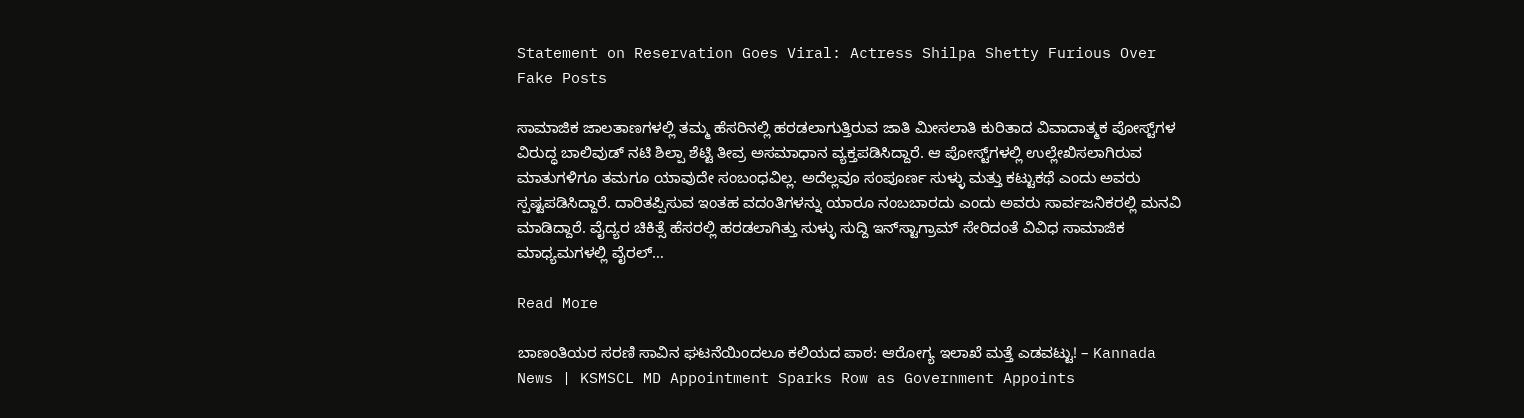Statement on Reservation Goes Viral: Actress Shilpa Shetty Furious Over Fake Posts

ಸಾಮಾಜಿಕ ಜಾಲತಾಣಗಳಲ್ಲಿ ತಮ್ಮ ಹೆಸರಿನಲ್ಲಿ ಹರಡಲಾಗುತ್ತಿರುವ ಜಾತಿ ಮೀಸಲಾತಿ ಕುರಿತಾದ ವಿವಾದಾತ್ಮಕ ಪೋಸ್ಟ್‌ಗಳ ವಿರುದ್ಧ ಬಾಲಿವುಡ್ ನಟಿ ಶಿಲ್ಪಾ ಶೆಟ್ಟಿ ತೀವ್ರ ಅಸಮಾಧಾನ ವ್ಯಕ್ತಪಡಿಸಿದ್ದಾರೆ. ಆ ಪೋಸ್ಟ್‌ಗಳಲ್ಲಿ ಉಲ್ಲೇಖಿಸಲಾಗಿರುವ ಮಾತುಗಳಿಗೂ ತಮಗೂ ಯಾವುದೇ ಸಂಬಂಧವಿಲ್ಲ. ಅದೆಲ್ಲವೂ ಸಂಪೂರ್ಣ ಸುಳ್ಳು ಮತ್ತು ಕಟ್ಟುಕಥೆ ಎಂದು ಅವರು ಸ್ಪಷ್ಟಪಡಿಸಿದ್ದಾರೆ. ದಾರಿತಪ್ಪಿಸುವ ಇಂತಹ ವದಂತಿಗಳನ್ನು ಯಾರೂ ನಂಬಬಾರದು ಎಂದು ಅವರು ಸಾರ್ವಜನಿಕರಲ್ಲಿ ಮನವಿ ಮಾಡಿದ್ದಾರೆ. ವೈದ್ಯರ ಚಿಕಿತ್ಸೆ ಹೆಸರಲ್ಲಿ ಹರಡಲಾಗಿತ್ತು ಸುಳ್ಳು ಸುದ್ದಿ ಇನ್‌ಸ್ಟಾಗ್ರಾಮ್ ಸೇರಿದಂತೆ ವಿವಿಧ ಸಾಮಾಜಿಕ ಮಾಧ್ಯಮಗಳಲ್ಲಿ ವೈರಲ್…

Read More

ಬಾಣಂತಿಯರ ಸರಣಿ ಸಾವಿನ ಘಟನೆಯಿಂದಲೂ ಕಲಿಯದ ಪಾಠ: ಆರೋಗ್ಯ ಇಲಾಖೆ ಮತ್ತೆ ಎಡವಟ್ಟು! – Kannada News | KSMSCL MD Appointment Sparks Row as Government Appoints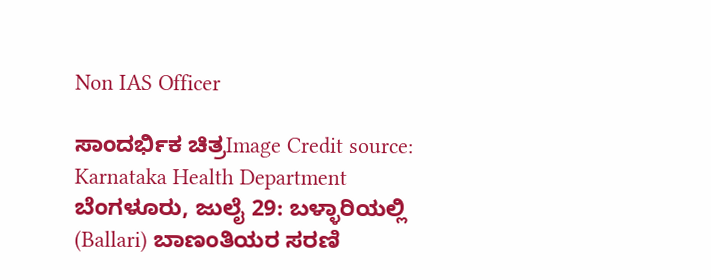Non IAS Officer

ಸಾಂದರ್ಭಿಕ ಚಿತ್ರImage Credit source: Karnataka Health Department ಬೆಂಗಳೂರು, ಜುಲೈ 29: ಬಳ್ಳಾರಿಯಲ್ಲಿ (Ballari) ಬಾಣಂತಿಯರ ಸರಣಿ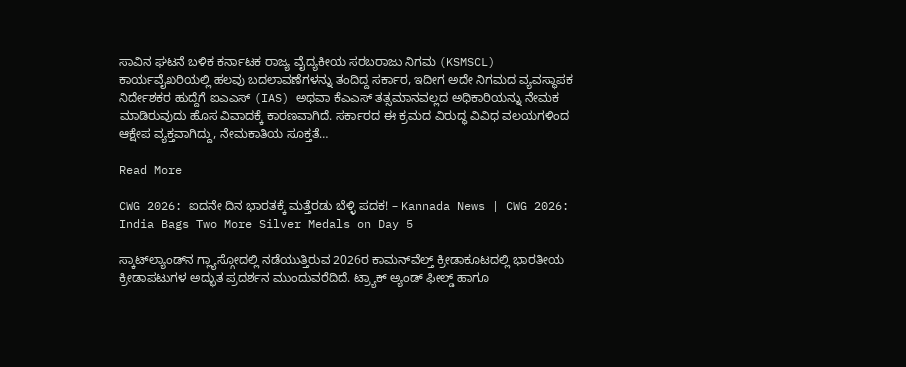ಸಾವಿನ ಘಟನೆ ಬಳಿಕ ಕರ್ನಾಟಕ ರಾಜ್ಯ ವೈದ್ಯಕೀಯ ಸರಬರಾಜು ನಿಗಮ (KSMSCL) ಕಾರ್ಯವೈಖರಿಯಲ್ಲಿ ಹಲವು ಬದಲಾವಣೆಗಳನ್ನು ತಂದಿದ್ದ ಸರ್ಕಾರ, ಇದೀಗ ಅದೇ ನಿಗಮದ ವ್ಯವಸ್ಥಾಪಕ ನಿರ್ದೇಶಕರ ಹುದ್ದೆಗೆ ಐಎಎಸ್ (IAS) ಅಥವಾ ಕೆಎಎಸ್ ತತ್ಸಮಾನವಲ್ಲದ ಅಧಿಕಾರಿಯನ್ನು ನೇಮಕ ಮಾಡಿರುವುದು ಹೊಸ ವಿವಾದಕ್ಕೆ ಕಾರಣವಾಗಿದೆ. ಸರ್ಕಾರದ ಈ ಕ್ರಮದ ವಿರುದ್ಧ ವಿವಿಧ ವಲಯಗಳಿಂದ ಆಕ್ಷೇಪ ವ್ಯಕ್ತವಾಗಿದ್ದು, ನೇಮಕಾತಿಯ ಸೂಕ್ತತೆ…

Read More

CWG 2026: ಐದನೇ ದಿನ ಭಾರತಕ್ಕೆ ಮತ್ತೆರಡು ಬೆಳ್ಳಿ ಪದಕ! – Kannada News | CWG 2026: India Bags Two More Silver Medals on Day 5

ಸ್ಕಾಟ್‌ಲ್ಯಾಂಡ್‌ನ ಗ್ಲ್ಯಾಸ್ಗೋದಲ್ಲಿ ನಡೆಯುತ್ತಿರುವ 2026ರ ಕಾಮನ್‌ವೆಲ್ತ್ ಕ್ರೀಡಾಕೂಟದಲ್ಲಿ ಭಾರತೀಯ ಕ್ರೀಡಾಪಟುಗಳ ಅದ್ಭುತ ಪ್ರದರ್ಶನ ಮುಂದುವರೆದಿದೆ. ಟ್ರ್ಯಾಕ್ ಅ್ಯಂಡ್ ಫೀಲ್ಡ್ ಹಾಗೂ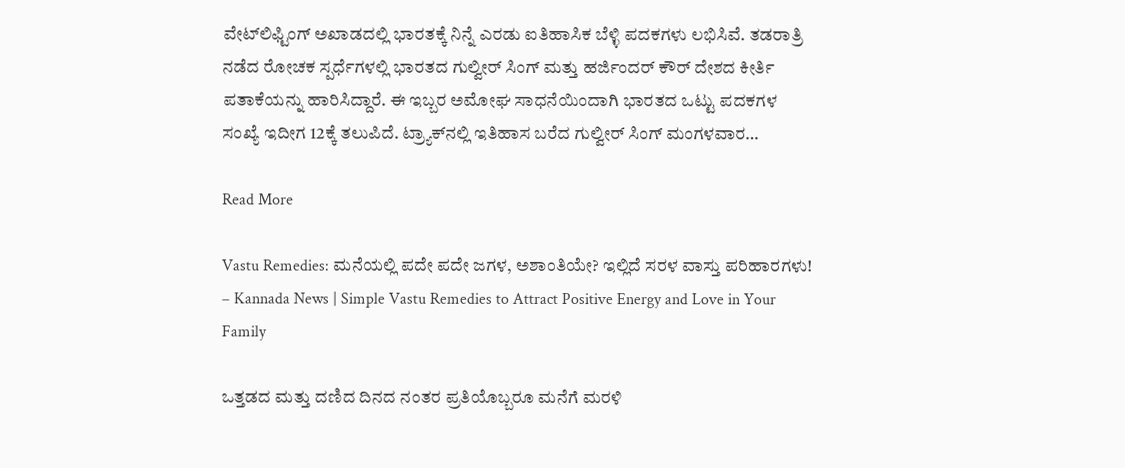ವೇಟ್‌ಲಿಫ್ಟಿಂಗ್ ಅಖಾಡದಲ್ಲಿ ಭಾರತಕ್ಕೆ ನಿನ್ನೆ ಎರಡು ಐತಿಹಾಸಿಕ ಬೆಳ್ಳಿ ಪದಕಗಳು ಲಭಿಸಿವೆ. ತಡರಾತ್ರಿ ನಡೆದ ರೋಚಕ ಸ್ಪರ್ಧೆಗಳಲ್ಲಿ ಭಾರತದ ಗುಲ್ವೀರ್ ಸಿಂಗ್ ಮತ್ತು ಹರ್ಜಿಂದರ್ ಕೌರ್ ದೇಶದ ಕೀರ್ತಿ ಪತಾಕೆಯನ್ನು ಹಾರಿಸಿದ್ದಾರೆ. ಈ ಇಬ್ಬರ ಅಮೋಘ ಸಾಧನೆಯಿಂದಾಗಿ ಭಾರತದ ಒಟ್ಟು ಪದಕಗಳ ಸಂಖ್ಯೆ ಇದೀಗ 12ಕ್ಕೆ ತಲುಪಿದೆ. ಟ್ರ್ಯಾಕ್‌ನಲ್ಲಿ ಇತಿಹಾಸ ಬರೆದ ಗುಲ್ವೀರ್ ಸಿಂಗ್ ಮಂಗಳವಾರ…

Read More

Vastu Remedies: ಮನೆಯಲ್ಲಿ ಪದೇ ಪದೇ ಜಗಳ, ಅಶಾಂತಿಯೇ? ಇಲ್ಲಿದೆ ಸರಳ ವಾಸ್ತು ಪರಿಹಾರಗಳು! – Kannada News | Simple Vastu Remedies to Attract Positive Energy and Love in Your Family

ಒತ್ತಡದ ಮತ್ತು ದಣಿದ ದಿನದ ನಂತರ ಪ್ರತಿಯೊಬ್ಬರೂ ಮನೆಗೆ ಮರಳಿ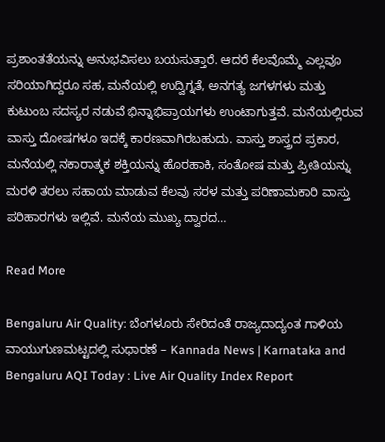ಪ್ರಶಾಂತತೆಯನ್ನು ಅನುಭವಿಸಲು ಬಯಸುತ್ತಾರೆ. ಆದರೆ ಕೆಲವೊಮ್ಮೆ ಎಲ್ಲವೂ ಸರಿಯಾಗಿದ್ದರೂ ಸಹ, ಮನೆಯಲ್ಲಿ ಉದ್ವಿಗ್ನತೆ, ಅನಗತ್ಯ ಜಗಳಗಳು ಮತ್ತು ಕುಟುಂಬ ಸದಸ್ಯರ ನಡುವೆ ಭಿನ್ನಾಭಿಪ್ರಾಯಗಳು ಉಂಟಾಗುತ್ತವೆ. ಮನೆಯಲ್ಲಿರುವ ವಾಸ್ತು ದೋಷಗಳೂ ಇದಕ್ಕೆ ಕಾರಣವಾಗಿರಬಹುದು. ವಾಸ್ತು ಶಾಸ್ತ್ರದ ಪ್ರಕಾರ, ಮನೆಯಲ್ಲಿ ನಕಾರಾತ್ಮಕ ಶಕ್ತಿಯನ್ನು ಹೊರಹಾಕಿ, ಸಂತೋಷ ಮತ್ತು ಪ್ರೀತಿಯನ್ನು ಮರಳಿ ತರಲು ಸಹಾಯ ಮಾಡುವ ಕೆಲವು ಸರಳ ಮತ್ತು ಪರಿಣಾಮಕಾರಿ ವಾಸ್ತು ಪರಿಹಾರಗಳು ಇಲ್ಲಿವೆ. ಮನೆಯ ಮುಖ್ಯ ದ್ವಾರದ…

Read More

Bengaluru Air Quality: ಬೆಂಗಳೂರು ಸೇರಿದಂತೆ ರಾಜ್ಯದಾದ್ಯಂತ ಗಾಳಿಯ ವಾಯುಗುಣಮಟ್ಟದಲ್ಲಿ ಸುಧಾರಣೆ – Kannada News | Karnataka and Bengaluru AQI Today : Live Air Quality Index Report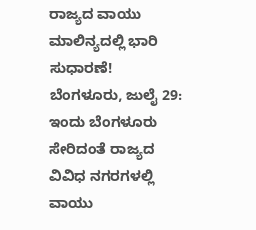ರಾಜ್ಯದ ವಾಯು ಮಾಲಿನ್ಯದಲ್ಲಿ ಭಾರಿ ಸುಧಾರಣೆ! ಬೆಂಗಳೂರು, ಜುಲೈ 29: ಇಂದು ಬೆಂಗಳೂರು ಸೇರಿದಂತೆ ರಾಜ್ಯದ ವಿವಿಧ ನಗರಗಳಲ್ಲಿ ವಾಯು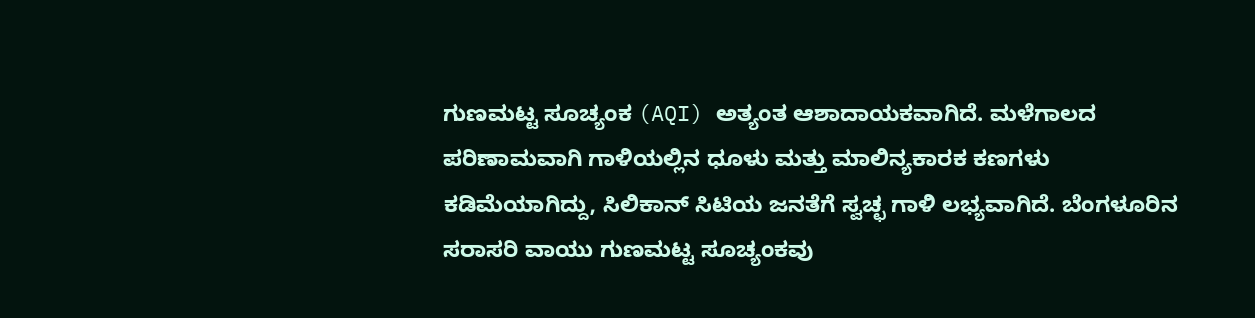ಗುಣಮಟ್ಟ ಸೂಚ್ಯಂಕ (AQI) ಅತ್ಯಂತ ಆಶಾದಾಯಕವಾಗಿದೆ. ಮಳೆಗಾಲದ ಪರಿಣಾಮವಾಗಿ ಗಾಳಿಯಲ್ಲಿನ ಧೂಳು ಮತ್ತು ಮಾಲಿನ್ಯಕಾರಕ ಕಣಗಳು ಕಡಿಮೆಯಾಗಿದ್ದು, ಸಿಲಿಕಾನ್ ಸಿಟಿಯ ಜನತೆಗೆ ಸ್ವಚ್ಛ ಗಾಳಿ ಲಭ್ಯವಾಗಿದೆ. ಬೆಂಗಳೂರಿನ ಸರಾಸರಿ ವಾಯು ಗುಣಮಟ್ಟ ಸೂಚ್ಯಂಕವು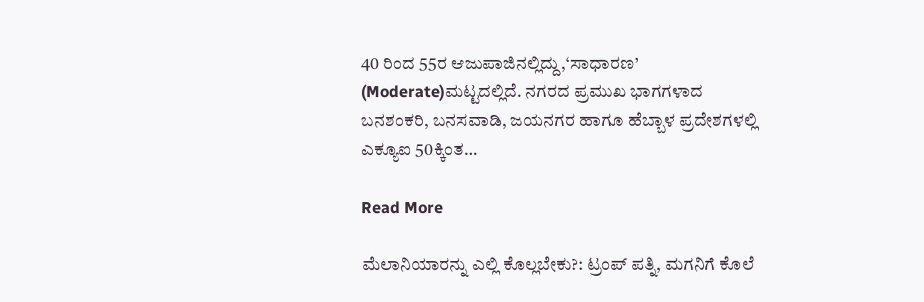40 ರಿಂದ 55ರ ಆಜುಪಾಜಿನಲ್ಲಿದ್ದು,‘ಸಾಧಾರಣ’ (Moderate)ಮಟ್ಟದಲ್ಲಿದೆ. ನಗರದ ಪ್ರಮುಖ ಭಾಗಗಳಾದ ಬನಶಂಕರಿ, ಬನಸವಾಡಿ, ಜಯನಗರ ಹಾಗೂ ಹೆಬ್ಬಾಳ ಪ್ರದೇಶಗಳಲ್ಲಿ ಎಕ್ಯೂಐ 50ಕ್ಕಿಂತ…

Read More

ಮೆಲಾನಿಯಾರನ್ನು ಎಲ್ಲಿ ಕೊಲ್ಲಬೇಕು?: ಟ್ರಂಪ್ ಪತ್ನಿ, ಮಗನಿಗೆ ಕೊಲೆ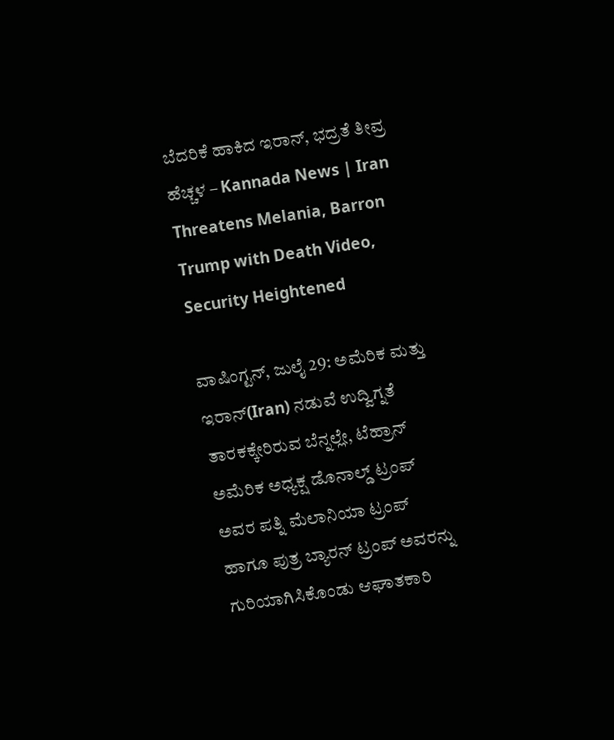ಬೆದರಿಕೆ ಹಾಕಿದ ಇರಾನ್, ಭದ್ರತೆ ತೀವ್ರ ಹೆಚ್ಚಳ – Kannada News | Iran Threatens Melania, Barron Trump with Death Video, Security Heightened

ವಾಷಿಂಗ್ಟನ್, ಜುಲೈ 29: ಅಮೆರಿಕ ಮತ್ತು ಇರಾನ್(Iran) ನಡುವೆ ಉದ್ವಿಗ್ನತೆ ತಾರಕಕ್ಕೇರಿರುವ ಬೆನ್ನಲ್ಲೇ, ಟೆಹ್ರಾನ್ ಅಮೆರಿಕ ಅಧ್ಯಕ್ಷ ಡೊನಾಲ್ಡ್ ಟ್ರಂಪ್ ಅವರ ಪತ್ನಿ ಮೆಲಾನಿಯಾ ಟ್ರಂಪ್ ಹಾಗೂ ಪುತ್ರ ಬ್ಯಾರನ್ ಟ್ರಂಪ್ ಅವರನ್ನು ಗುರಿಯಾಗಿಸಿಕೊಂಡು ಆಘಾತಕಾರಿ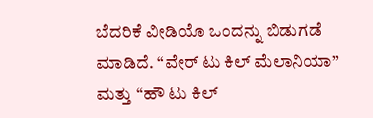ಬೆದರಿಕೆ ವೀಡಿಯೊ ಒಂದನ್ನು ಬಿಡುಗಡೆ ಮಾಡಿದೆ. “ವೇರ್ ಟು ಕಿಲ್ ಮೆಲಾನಿಯಾ” ಮತ್ತು “ಹೌ ಟು ಕಿಲ್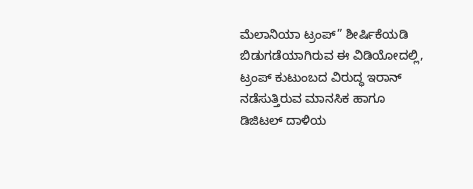ಮೆಲಾನಿಯಾ ಟ್ರಂಪ್” ಶೀರ್ಷಿಕೆಯಡಿ ಬಿಡುಗಡೆಯಾಗಿರುವ ಈ ವಿಡಿಯೋದಲ್ಲಿ, ಟ್ರಂಪ್ ಕುಟುಂಬದ ವಿರುದ್ಧ ಇರಾನ್ ನಡೆಸುತ್ತಿರುವ ಮಾನಸಿಕ ಹಾಗೂ ಡಿಜಿಟಲ್ ದಾಳಿಯ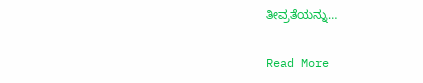ತೀವ್ರತೆಯನ್ನು…

Read More